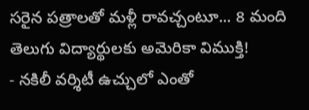సరైన పత్రాలతో మళ్లీ రావచ్చంటూ... 8 మంది తెలుగు విద్యార్థులకు అమెరికా విముక్తి!
- నకిలీ వర్శిటీ ఉచ్చులో ఎంతో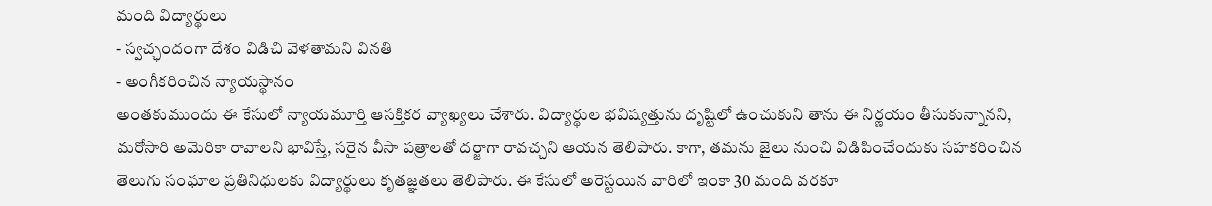మంది విద్యార్థులు
- స్వచ్ఛందంగా దేశం విడిచి వెళతామని వినతి
- అంగీకరించిన న్యాయస్థానం
అంతకుముందు ఈ కేసులో న్యాయమూర్తి ఆసక్తికర వ్యాఖ్యలు చేశారు. విద్యార్థుల భవిష్యత్తును దృష్టిలో ఉంచుకుని తాను ఈ నిర్ణయం తీసుకున్నానని, మరోసారి అమెరికా రావాలని భావిస్తే, సరైన వీసా పత్రాలతో దర్జాగా రావచ్చని ఆయన తెలిపారు. కాగా, తమను జైలు నుంచి విడిపించేందుకు సహకరించిన తెలుగు సంఘాల ప్రతినిధులకు విద్యార్థులు కృతజ్ఞతలు తెలిపారు. ఈ కేసులో అరెస్టయిన వారిలో ఇంకా 30 మంది వరకూ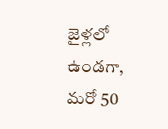జైళ్లలో ఉండగా, మరో 50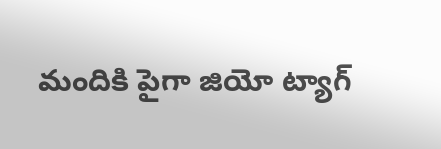మందికి పైగా జియో ట్యాగ్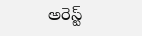అరెస్ట్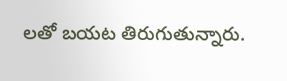లతో బయట తిరుగుతున్నారు.